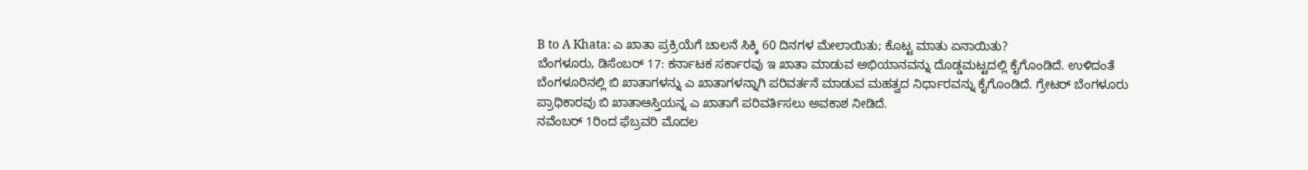B to A Khata: ಎ ಖಾತಾ ಪ್ರಕ್ರಿಯೆಗೆ ಚಾಲನೆ ಸಿಕ್ಕಿ 60 ದಿನಗಳ ಮೇಲಾಯಿತು; ಕೊಟ್ಟ ಮಾತು ಏನಾಯಿತು?
ಬೆಂಗಳೂರು, ಡಿಸೆಂಬರ್ 17: ಕರ್ನಾಟಕ ಸರ್ಕಾರವು ಇ ಖಾತಾ ಮಾಡುವ ಅಭಿಯಾನವನ್ನು ದೊಡ್ಡಮಟ್ಟದಲ್ಲಿ ಕೈಗೊಂಡಿದೆ. ಉಳಿದಂತೆ ಬೆಂಗಳೂರಿನಲ್ಲಿ ಬಿ ಖಾತಾಗಳನ್ನು ಎ ಖಾತಾಗಳನ್ನಾಗಿ ಪರಿವರ್ತನೆ ಮಾಡುವ ಮಹತ್ವದ ನಿರ್ಧಾರವನ್ನು ಕೈಗೊಂಡಿದೆ. ಗ್ರೇಟರ್ ಬೆಂಗಳೂರು ಪ್ರಾಧಿಕಾರವು ಬಿ ಖಾತಾಆಸ್ತಿಯನ್ನ ಎ ಖಾತಾಗೆ ಪರಿವರ್ತಿಸಲು ಅವಕಾಶ ನೀಡಿದೆ.
ನವೆಂಬರ್ 1ರಿಂದ ಫೆಬ್ರವರಿ ಮೊದಲ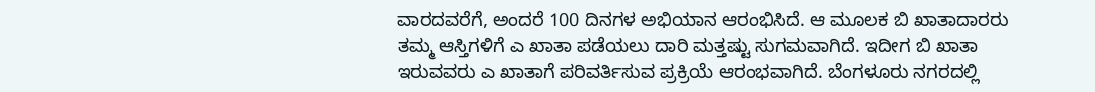ವಾರದವರೆಗೆ, ಅಂದರೆ 100 ದಿನಗಳ ಅಭಿಯಾನ ಆರಂಭಿಸಿದೆ. ಆ ಮೂಲಕ ಬಿ ಖಾತಾದಾರರು ತಮ್ಮ ಆಸ್ತಿಗಳಿಗೆ ಎ ಖಾತಾ ಪಡೆಯಲು ದಾರಿ ಮತ್ತಷ್ಟು ಸುಗಮವಾಗಿದೆ. ಇದೀಗ ಬಿ ಖಾತಾ ಇರುವವರು ಎ ಖಾತಾಗೆ ಪರಿವರ್ತಿಸುವ ಪ್ರಕ್ರಿಯೆ ಆರಂಭವಾಗಿದೆ. ಬೆಂಗಳೂರು ನಗರದಲ್ಲಿ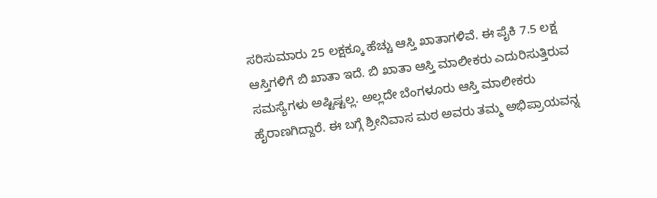ಸರಿಸುಮಾರು 25 ಲಕ್ಷಕ್ಕೂ ಹೆಚ್ಚು ಆಸ್ತಿ ಖಾತಾಗಳಿವೆ. ಈ ಪೈಕಿ 7.5 ಲಕ್ಷ ಆಸ್ತಿಗಳಿಗೆ ಬಿ ಖಾತಾ ಇದೆ. ಬಿ ಖಾತಾ ಆಸ್ತಿ ಮಾಲೀಕರು ಎದುರಿಸುತ್ತಿರುವ ಸಮಸ್ಯೆಗಳು ಅಷ್ಟಿಷ್ಟಲ್ಲ. ಅಲ್ಲದೇ ಬೆಂಗಳೂರು ಆಸ್ತಿ ಮಾಲೀಕರು ಹೈರಾಣಗಿದ್ದಾರೆ. ಈ ಬಗ್ಗೆ ಶ್ರೀನಿವಾಸ ಮಠ ಅವರು ತಮ್ಮ ಅಭಿಪ್ರಾಯವನ್ನ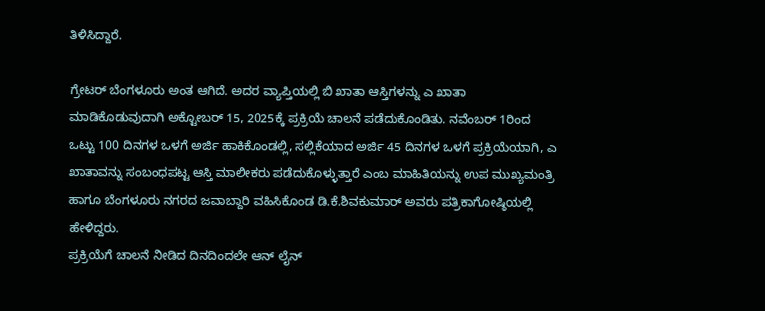ತಿಳಿಸಿದ್ದಾರೆ.

ಗ್ರೇಟರ್ ಬೆಂಗಳೂರು ಅಂತ ಆಗಿದೆ. ಅದರ ವ್ಯಾಪ್ತಿಯಲ್ಲಿ ಬಿ ಖಾತಾ ಆಸ್ತಿಗಳನ್ನು ಎ ಖಾತಾ ಮಾಡಿಕೊಡುವುದಾಗಿ ಅಕ್ಟೋಬರ್ 15, 2025ಕ್ಕೆ ಪ್ರಕ್ರಿಯೆ ಚಾಲನೆ ಪಡೆದುಕೊಂಡಿತು. ನವೆಂಬರ್ 1ರಿಂದ ಒಟ್ಟು 100 ದಿನಗಳ ಒಳಗೆ ಅರ್ಜಿ ಹಾಕಿಕೊಂಡಲ್ಲಿ, ಸಲ್ಲಿಕೆಯಾದ ಅರ್ಜಿ 45 ದಿನಗಳ ಒಳಗೆ ಪ್ರಕ್ರಿಯೆಯಾಗಿ, ಎ ಖಾತಾವನ್ನು ಸಂಬಂಧಪಟ್ಟ ಆಸ್ತಿ ಮಾಲೀಕರು ಪಡೆದುಕೊಳ್ಳುತ್ತಾರೆ ಎಂಬ ಮಾಹಿತಿಯನ್ನು ಉಪ ಮುಖ್ಯಮಂತ್ರಿ ಹಾಗೂ ಬೆಂಗಳೂರು ನಗರದ ಜವಾಬ್ದಾರಿ ವಹಿಸಿಕೊಂಡ ಡಿ.ಕೆ.ಶಿವಕುಮಾರ್ ಅವರು ಪತ್ರಿಕಾಗೋಷ್ಠಿಯಲ್ಲಿ ಹೇಳಿದ್ದರು.
ಪ್ರಕ್ರಿಯೆಗೆ ಚಾಲನೆ ನೀಡಿದ ದಿನದಿಂದಲೇ ಆನ್ ಲೈನ್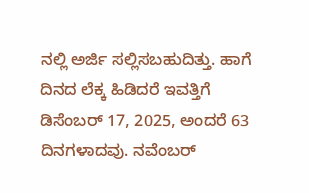ನಲ್ಲಿ ಅರ್ಜಿ ಸಲ್ಲಿಸಬಹುದಿತ್ತು. ಹಾಗೆ ದಿನದ ಲೆಕ್ಕ ಹಿಡಿದರೆ ಇವತ್ತಿಗೆ ಡಿಸೆಂಬರ್ 17, 2025, ಅಂದರೆ 63 ದಿನಗಳಾದವು. ನವೆಂಬರ್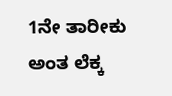1ನೇ ತಾರೀಕು ಅಂತ ಲೆಕ್ಕ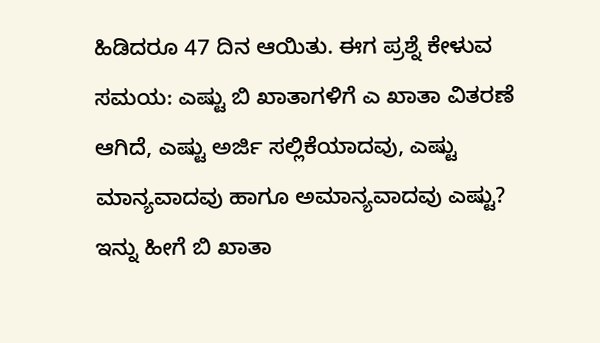ಹಿಡಿದರೂ 47 ದಿನ ಆಯಿತು. ಈಗ ಪ್ರಶ್ನೆ ಕೇಳುವ ಸಮಯ: ಎಷ್ಟು ಬಿ ಖಾತಾಗಳಿಗೆ ಎ ಖಾತಾ ವಿತರಣೆ ಆಗಿದೆ, ಎಷ್ಟು ಅರ್ಜಿ ಸಲ್ಲಿಕೆಯಾದವು, ಎಷ್ಟು ಮಾನ್ಯವಾದವು ಹಾಗೂ ಅಮಾನ್ಯವಾದವು ಎಷ್ಟು? ಇನ್ನು ಹೀಗೆ ಬಿ ಖಾತಾ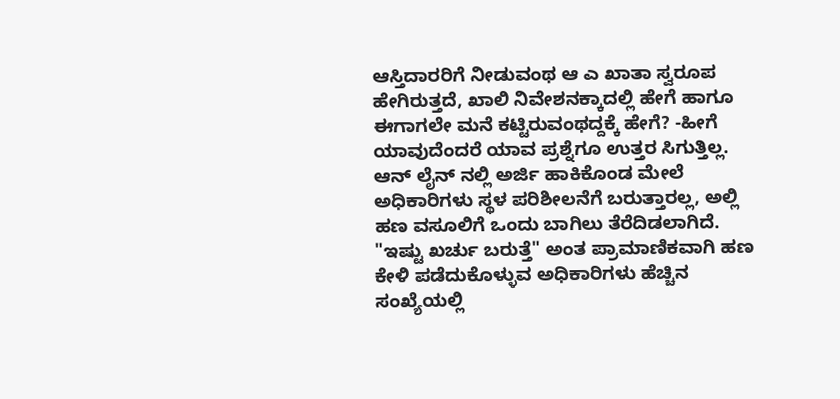ಆಸ್ತಿದಾರರಿಗೆ ನೀಡುವಂಥ ಆ ಎ ಖಾತಾ ಸ್ವರೂಪ ಹೇಗಿರುತ್ತದೆ, ಖಾಲಿ ನಿವೇಶನಕ್ಕಾದಲ್ಲಿ ಹೇಗೆ ಹಾಗೂ ಈಗಾಗಲೇ ಮನೆ ಕಟ್ಟಿರುವಂಥದ್ದಕ್ಕೆ ಹೇಗೆ? -ಹೀಗೆ ಯಾವುದೆಂದರೆ ಯಾವ ಪ್ರಶ್ನೆಗೂ ಉತ್ತರ ಸಿಗುತ್ತಿಲ್ಲ.
ಆನ್ ಲೈನ್ ನಲ್ಲಿ ಅರ್ಜಿ ಹಾಕಿಕೊಂಡ ಮೇಲೆ ಅಧಿಕಾರಿಗಳು ಸ್ಥಳ ಪರಿಶೀಲನೆಗೆ ಬರುತ್ತಾರಲ್ಲ, ಅಲ್ಲಿ ಹಣ ವಸೂಲಿಗೆ ಒಂದು ಬಾಗಿಲು ತೆರೆದಿಡಲಾಗಿದೆ. "ಇಷ್ಟು ಖರ್ಚು ಬರುತ್ತೆ" ಅಂತ ಪ್ರಾಮಾಣಿಕವಾಗಿ ಹಣ ಕೇಳಿ ಪಡೆದುಕೊಳ್ಳುವ ಅಧಿಕಾರಿಗಳು ಹೆಚ್ಚಿನ ಸಂಖ್ಯೆಯಲ್ಲಿ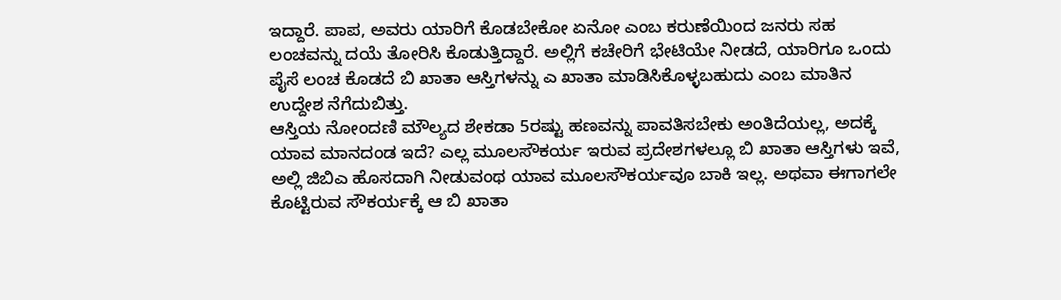ಇದ್ದಾರೆ. ಪಾಪ, ಅವರು ಯಾರಿಗೆ ಕೊಡಬೇಕೋ ಏನೋ ಎಂಬ ಕರುಣೆಯಿಂದ ಜನರು ಸಹ ಲಂಚವನ್ನು ದಯೆ ತೋರಿಸಿ ಕೊಡುತ್ತಿದ್ದಾರೆ. ಅಲ್ಲಿಗೆ ಕಚೇರಿಗೆ ಭೇಟಿಯೇ ನೀಡದೆ, ಯಾರಿಗೂ ಒಂದು ಪೈಸೆ ಲಂಚ ಕೊಡದೆ ಬಿ ಖಾತಾ ಆಸ್ತಿಗಳನ್ನು ಎ ಖಾತಾ ಮಾಡಿಸಿಕೊಳ್ಳಬಹುದು ಎಂಬ ಮಾತಿನ ಉದ್ದೇಶ ನೆಗೆದುಬಿತ್ತು.
ಆಸ್ತಿಯ ನೋಂದಣಿ ಮೌಲ್ಯದ ಶೇಕಡಾ 5ರಷ್ಟು ಹಣವನ್ನು ಪಾವತಿಸಬೇಕು ಅಂತಿದೆಯಲ್ಲ, ಅದಕ್ಕೆ ಯಾವ ಮಾನದಂಡ ಇದೆ? ಎಲ್ಲ ಮೂಲಸೌಕರ್ಯ ಇರುವ ಪ್ರದೇಶಗಳಲ್ಲೂ ಬಿ ಖಾತಾ ಆಸ್ತಿಗಳು ಇವೆ, ಅಲ್ಲಿ ಜಿಬಿಎ ಹೊಸದಾಗಿ ನೀಡುವಂಥ ಯಾವ ಮೂಲಸೌಕರ್ಯವೂ ಬಾಕಿ ಇಲ್ಲ. ಅಥವಾ ಈಗಾಗಲೇ ಕೊಟ್ಟಿರುವ ಸೌಕರ್ಯಕ್ಕೆ ಆ ಬಿ ಖಾತಾ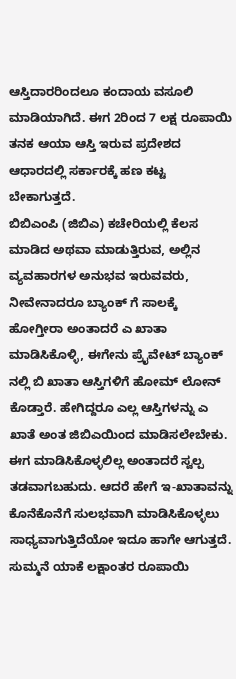ಆಸ್ತಿದಾರರಿಂದಲೂ ಕಂದಾಯ ವಸೂಲಿ ಮಾಡಿಯಾಗಿದೆ. ಈಗ 2ರಿಂದ 7 ಲಕ್ಷ ರೂಪಾಯಿ ತನಕ ಆಯಾ ಆಸ್ತಿ ಇರುವ ಪ್ರದೇಶದ ಆಧಾರದಲ್ಲಿ ಸರ್ಕಾರಕ್ಕೆ ಹಣ ಕಟ್ಟ ಬೇಕಾಗುತ್ತದೆ.
ಬಿಬಿಎಂಪಿ (ಜಿಬಿಎ) ಕಚೇರಿಯಲ್ಲಿ ಕೆಲಸ ಮಾಡಿದ ಅಥವಾ ಮಾಡುತ್ತಿರುವ, ಅಲ್ಲಿನ ವ್ಯವಹಾರಗಳ ಅನುಭವ ಇರುವವರು, ನೀವೇನಾದರೂ ಬ್ಯಾಂಕ್ ಗೆ ಸಾಲಕ್ಕೆ ಹೋಗ್ತೀರಾ ಅಂತಾದರೆ ಎ ಖಾತಾ ಮಾಡಿಸಿಕೊಳ್ಳಿ, ಈಗೇನು ಪ್ರೈವೇಟ್ ಬ್ಯಾಂಕ್ ನಲ್ಲಿ ಬಿ ಖಾತಾ ಆಸ್ತಿಗಳಿಗೆ ಹೋಮ್ ಲೋನ್ ಕೊಡ್ತಾರೆ. ಹೇಗಿದ್ದರೂ ಎಲ್ಲ ಆಸ್ತಿಗಳನ್ನು ಎ ಖಾತೆ ಅಂತ ಜಿಬಿಎಯಿಂದ ಮಾಡಿಸಲೇಬೇಕು. ಈಗ ಮಾಡಿಸಿಕೊಳ್ಳಲಿಲ್ಲ ಅಂತಾದರೆ ಸ್ವಲ್ಪ ತಡವಾಗಬಹುದು. ಆದರೆ ಹೇಗೆ ಇ-ಖಾತಾವನ್ನು ಕೊನೆಕೊನೆಗೆ ಸುಲಭವಾಗಿ ಮಾಡಿಸಿಕೊಳ್ಳಲು ಸಾಧ್ಯವಾಗುತ್ತಿದೆಯೋ ಇದೂ ಹಾಗೇ ಆಗುತ್ತದೆ. ಸುಮ್ಮನೆ ಯಾಕೆ ಲಕ್ಷಾಂತರ ರೂಪಾಯಿ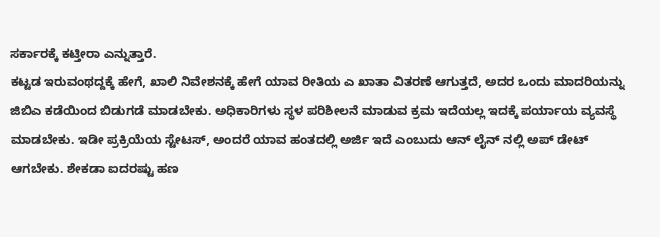ಸರ್ಕಾರಕ್ಕೆ ಕಟ್ತೀರಾ ಎನ್ನುತ್ತಾರೆ.
ಕಟ್ಟಡ ಇರುವಂಥದ್ದಕ್ಕೆ ಹೇಗೆ, ಖಾಲಿ ನಿವೇಶನಕ್ಕೆ ಹೇಗೆ ಯಾವ ರೀತಿಯ ಎ ಖಾತಾ ವಿತರಣೆ ಆಗುತ್ತದೆ, ಅದರ ಒಂದು ಮಾದರಿಯನ್ನು ಜಿಬಿಎ ಕಡೆಯಿಂದ ಬಿಡುಗಡೆ ಮಾಡಬೇಕು. ಅಧಿಕಾರಿಗಳು ಸ್ಥಳ ಪರಿಶೀಲನೆ ಮಾಡುವ ಕ್ರಮ ಇದೆಯಲ್ಲ ಇದಕ್ಕೆ ಪರ್ಯಾಯ ವ್ಯವಸ್ಥೆ ಮಾಡಬೇಕು. ಇಡೀ ಪ್ರಕ್ರಿಯೆಯ ಸ್ಟೇಟಸ್, ಅಂದರೆ ಯಾವ ಹಂತದಲ್ಲಿ ಅರ್ಜಿ ಇದೆ ಎಂಬುದು ಆನ್ ಲೈನ್ ನಲ್ಲಿ ಅಪ್ ಡೇಟ್ ಆಗಬೇಕು. ಶೇಕಡಾ ಐದರಷ್ಟು ಹಣ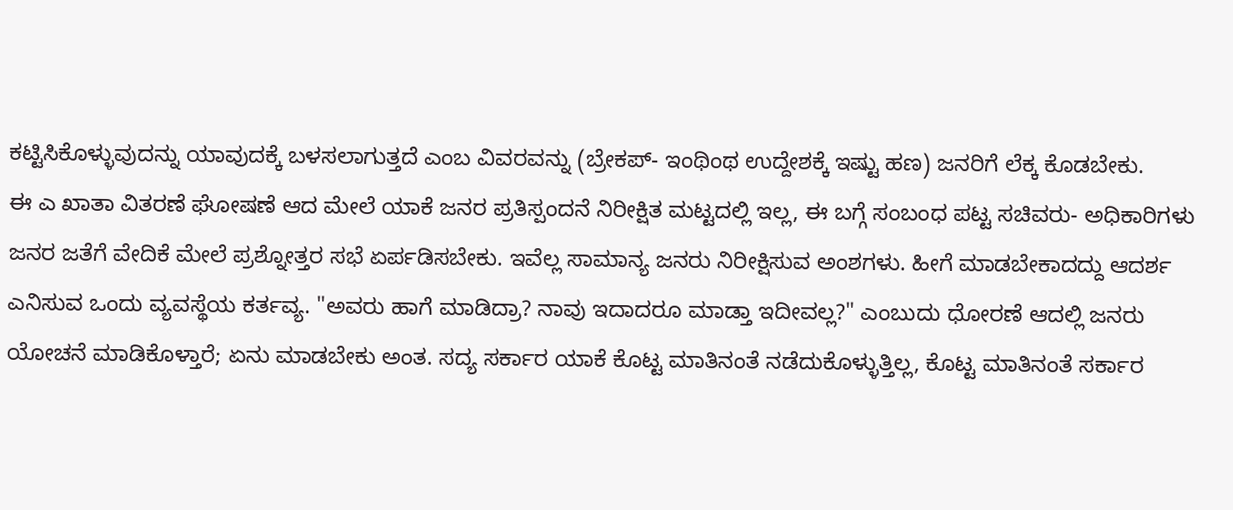ಕಟ್ಟಿಸಿಕೊಳ್ಳುವುದನ್ನು ಯಾವುದಕ್ಕೆ ಬಳಸಲಾಗುತ್ತದೆ ಎಂಬ ವಿವರವನ್ನು (ಬ್ರೇಕಪ್- ಇಂಥಿಂಥ ಉದ್ದೇಶಕ್ಕೆ ಇಷ್ಟು ಹಣ) ಜನರಿಗೆ ಲೆಕ್ಕ ಕೊಡಬೇಕು.
ಈ ಎ ಖಾತಾ ವಿತರಣೆ ಘೋಷಣೆ ಆದ ಮೇಲೆ ಯಾಕೆ ಜನರ ಪ್ರತಿಸ್ಪಂದನೆ ನಿರೀಕ್ಷಿತ ಮಟ್ಟದಲ್ಲಿ ಇಲ್ಲ, ಈ ಬಗ್ಗೆ ಸಂಬಂಧ ಪಟ್ಟ ಸಚಿವರು- ಅಧಿಕಾರಿಗಳು ಜನರ ಜತೆಗೆ ವೇದಿಕೆ ಮೇಲೆ ಪ್ರಶ್ನೋತ್ತರ ಸಭೆ ಏರ್ಪಡಿಸಬೇಕು. ಇವೆಲ್ಲ ಸಾಮಾನ್ಯ ಜನರು ನಿರೀಕ್ಷಿಸುವ ಅಂಶಗಳು. ಹೀಗೆ ಮಾಡಬೇಕಾದದ್ದು ಆದರ್ಶ ಎನಿಸುವ ಒಂದು ವ್ಯವಸ್ಥೆಯ ಕರ್ತವ್ಯ. "ಅವರು ಹಾಗೆ ಮಾಡಿದ್ರಾ? ನಾವು ಇದಾದರೂ ಮಾಡ್ತಾ ಇದೀವಲ್ಲ?" ಎಂಬುದು ಧೋರಣೆ ಆದಲ್ಲಿ ಜನರು ಯೋಚನೆ ಮಾಡಿಕೊಳ್ತಾರೆ; ಏನು ಮಾಡಬೇಕು ಅಂತ. ಸದ್ಯ ಸರ್ಕಾರ ಯಾಕೆ ಕೊಟ್ಟ ಮಾತಿನಂತೆ ನಡೆದುಕೊಳ್ಳುತ್ತಿಲ್ಲ, ಕೊಟ್ಟ ಮಾತಿನಂತೆ ಸರ್ಕಾರ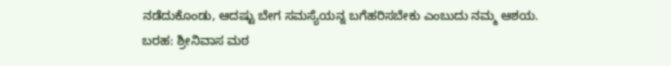ನಡೆದುಕೊಂಡು, ಆದಷ್ಟು ಬೇಗ ಸಮಸ್ಯೆಯನ್ನ ಬಗೆಹರಿಸಬೇಕು ಎಂಬುದು ನಮ್ಮ ಆಶಯ.
ಬರಹ: ಶ್ರೀನಿವಾಸ ಮಠ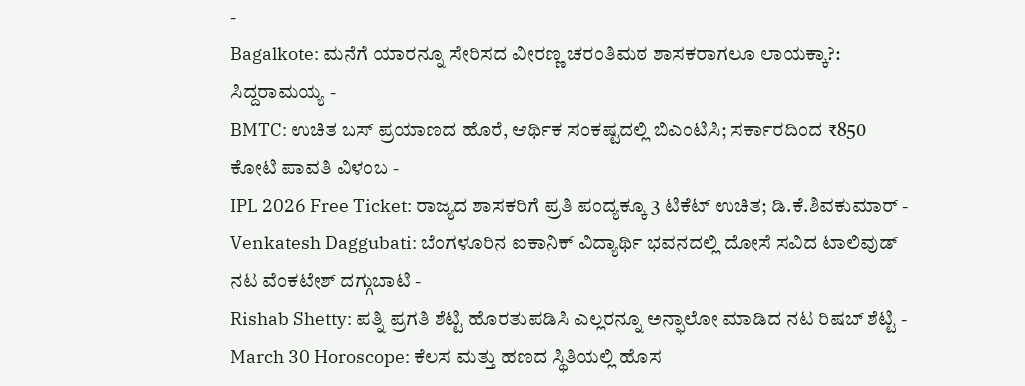-
Bagalkote: ಮನೆಗೆ ಯಾರನ್ನೂ ಸೇರಿಸದ ವೀರಣ್ಣ ಚರಂತಿಮಠ ಶಾಸಕರಾಗಲೂ ಲಾಯಕ್ಕಾ?: ಸಿದ್ದರಾಮಯ್ಯ -
BMTC: ಉಚಿತ ಬಸ್ ಪ್ರಯಾಣದ ಹೊರೆ, ಆರ್ಥಿಕ ಸಂಕಷ್ಟದಲ್ಲಿ ಬಿಎಂಟಿಸಿ; ಸರ್ಕಾರದಿಂದ ₹850 ಕೋಟಿ ಪಾವತಿ ವಿಳಂಬ -
IPL 2026 Free Ticket: ರಾಜ್ಯದ ಶಾಸಕರಿಗೆ ಪ್ರತಿ ಪಂದ್ಯಕ್ಕೂ 3 ಟಿಕೆಟ್ ಉಚಿತ; ಡಿ.ಕೆ.ಶಿವಕುಮಾರ್ -
Venkatesh Daggubati: ಬೆಂಗಳೂರಿನ ಐಕಾನಿಕ್ ವಿದ್ಯಾರ್ಥಿ ಭವನದಲ್ಲಿ ದೋಸೆ ಸವಿದ ಟಾಲಿವುಡ್ ನಟ ವೆಂಕಟೇಶ್ ದಗ್ಗುಬಾಟಿ -
Rishab Shetty: ಪತ್ನಿ ಪ್ರಗತಿ ಶೆಟ್ಟಿ ಹೊರತುಪಡಿಸಿ ಎಲ್ಲರನ್ನೂ ಅನ್ಫಾಲೋ ಮಾಡಿದ ನಟ ರಿಷಬ್ ಶೆಟ್ಟಿ -
March 30 Horoscope: ಕೆಲಸ ಮತ್ತು ಹಣದ ಸ್ಥಿತಿಯಲ್ಲಿ ಹೊಸ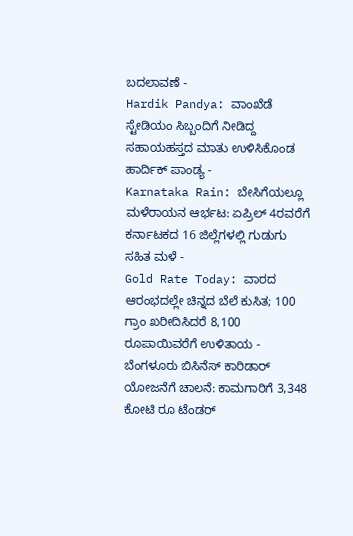ಬದಲಾವಣೆ -
Hardik Pandya: ವಾಂಖೆಡೆ ಸ್ಟೇಡಿಯಂ ಸಿಬ್ಬಂದಿಗೆ ನೀಡಿದ್ದ ಸಹಾಯಹಸ್ತದ ಮಾತು ಉಳಿಸಿಕೊಂಡ ಹಾರ್ದಿಕ್ ಪಾಂಡ್ಯ -
Karnataka Rain: ಬೇಸಿಗೆಯಲ್ಲೂ ಮಳೆರಾಯನ ಆರ್ಭಟ: ಏಪ್ರಿಲ್ 4ರವರೆಗೆ ಕರ್ನಾಟಕದ 16 ಜಿಲ್ಲೆಗಳಲ್ಲಿ ಗುಡುಗು ಸಹಿತ ಮಳೆ -
Gold Rate Today: ವಾರದ ಆರಂಭದಲ್ಲೇ ಚಿನ್ನದ ಬೆಲೆ ಕುಸಿತ; 100 ಗ್ರಾಂ ಖರೀದಿಸಿದರೆ 8,100 ರೂಪಾಯಿವರೆಗೆ ಉಳಿತಾಯ -
ಬೆಂಗಳೂರು ಬಿಸಿನೆಸ್ ಕಾರಿಡಾರ್ ಯೋಜನೆಗೆ ಚಾಲನೆ: ಕಾಮಗಾರಿಗೆ 3,348 ಕೋಟಿ ರೂ ಟೆಂಡರ್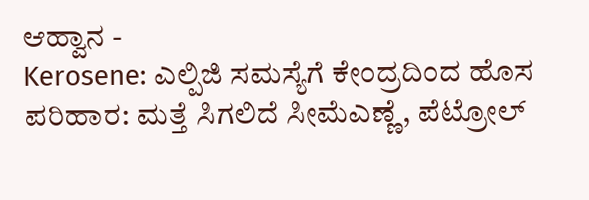ಆಹ್ವಾನ -
Kerosene: ಎಲ್ಪಿಜಿ ಸಮಸ್ಯೆಗೆ ಕೇಂದ್ರದಿಂದ ಹೊಸ ಪರಿಹಾರ: ಮತ್ತೆ ಸಿಗಲಿದೆ ಸೀಮೆಎಣ್ಣೆ, ಪೆಟ್ರೋಲ್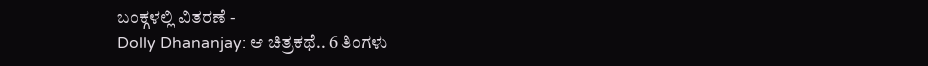ಬಂಕ್ಗಳಲ್ಲಿ ವಿತರಣೆ -
Dolly Dhananjay: ಆ ಚಿತ್ರಕಥೆ.. 6 ತಿಂಗಳು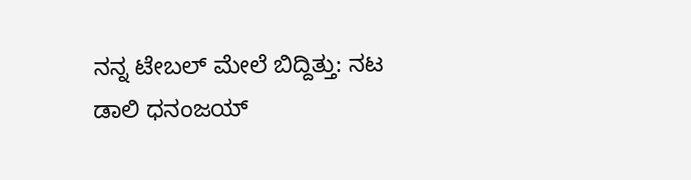ನನ್ನ ಟೇಬಲ್ ಮೇಲೆ ಬಿದ್ದಿತ್ತು: ನಟ ಡಾಲಿ ಧನಂಜಯ್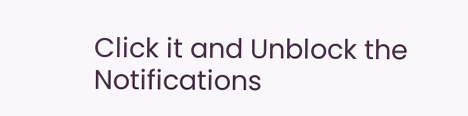Click it and Unblock the Notifications